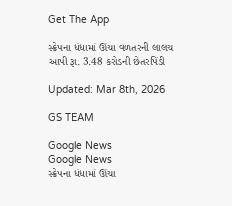Get The App

સ્ક્રેપના ધંધામાં ઊંચા વળતરની લાલચ આપી રૂા. 3.48 કરોડની છેતરપિંડી

Updated: Mar 8th, 2026

GS TEAM

Google News
Google News
સ્ક્રેપના ધંધામાં ઊંચા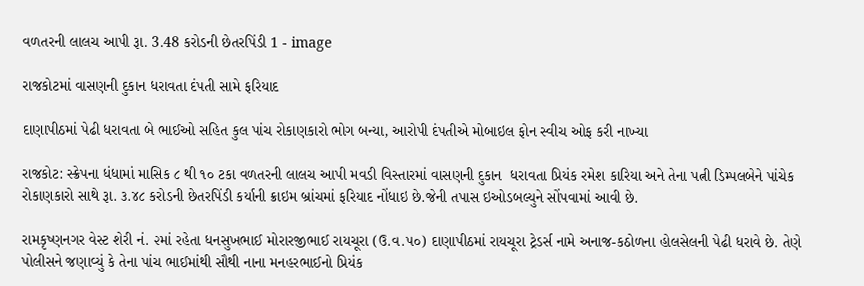વળતરની લાલચ આપી રૂા. 3.48 કરોડની છેતરપિંડી 1 - image

રાજકોટમાં વાસણની દુકાન ધરાવતા દંપતી સામે ફરિયાદ

દાણાપીઠમાં પેઢી ધરાવતા બે ભાઈઓ સહિત કુલ પાંચ રોકાણકારો ભોગ બન્યા, આરોપી દંપતીએ મોબાઇલ ફોન સ્વીચ ઓફ કરી નાખ્યા

રાજકોટ: સ્ક્રેપના ધંધામાં માસિક ૮ થી ૧૦ ટકા વળતરની લાલચ આપી મવડી વિસ્તારમાં વાસણની દુકાન  ધરાવતા પ્રિયંક રમેશ કારિયા અને તેના પત્ની ડિમ્પલબેને પાંચેક રોકાણકારો સાથે રૂા. ૩.૪૮ કરોડની છેતરપિંડી કર્યાની ક્રાઇમ બ્રાંચમાં ફરિયાદ નોંધાઇ છે.જેની તપાસ ઇઓડબલ્યુને સોંપવામાં આવી છે.

રામકૃષ્ણનગર વેસ્ટ શેરી નં. ૨માં રહેતા ધનસુખભાઈ મોરારજીભાઈ રાયચૂરા (ઉ.વ.૫૦) દાણાપીઠમાં રાયચૂરા ટ્રેડર્સ નામે અનાજ-કઠોળના હોલસેલની પેઢી ધરાવે છે. તેણે પોલીસને જણાવ્યું કે તેના પાંચ ભાઈમાંથી સૌથી નાના મનહરભાઈનો પ્રિયંક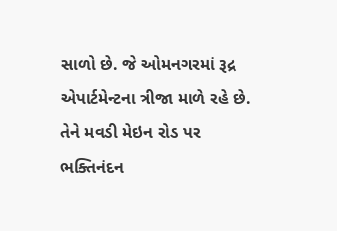સાળો છે. જે ઓમનગરમાં રૂદ્ર એપાર્ટમેન્ટના ત્રીજા માળે રહે છે. તેને મવડી મેઇન રોડ પર ભક્તિનંદન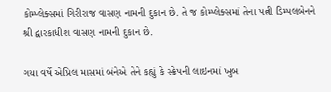કોમ્પ્લેક્સમાં ગિરીરાજ વાસણ નામની દુકાન છે. તે જ કોમ્પ્લેક્સમાં તેના પત્ની ડિમ્પલબેનને શ્રી દ્વારકાધીશ વાસણ નામની દુકાન છે.

ગયા વર્ષે એપ્રિલ માસમાં બંનેએ તેને કહ્યું કે સ્ક્રેપની લાઇનમાં ખુબ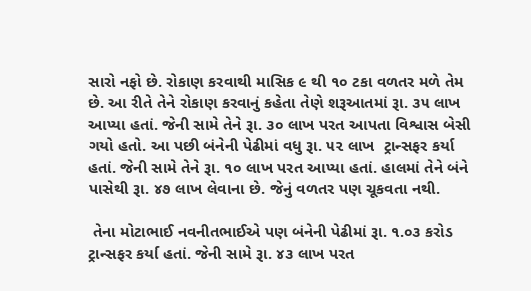સારો નફો છે. રોકાણ કરવાથી માસિક ૯ થી ૧૦ ટકા વળતર મળે તેમ છે. આ રીતે તેને રોકાણ કરવાનું કહેતા તેણે શરૂઆતમાં રૂા. ૩૫ લાખ આપ્યા હતાં. જેની સામે તેને રૂા. ૩૦ લાખ પરત આપતા વિશ્વાસ બેસી ગયો હતો. આ પછી બંનેની પેઢીમાં વધુ રૂા. ૫૨ લાખ  ટ્રાન્સફર કર્યા હતાં. જેની સામે તેને રૂા. ૧૦ લાખ પરત આપ્યા હતાં. હાલમાં તેને બંને પાસેથી રૂા. ૪૭ લાખ લેવાના છે. જેનું વળતર પણ ચૂકવતા નથી.

 તેના મોટાભાઈ નવનીતભાઈએ પણ બંનેની પેઢીમાં રૂા. ૧.૦૩ કરોડ ટ્રાન્સફર કર્યા હતાં. જેની સામે રૂા. ૪૩ લાખ પરત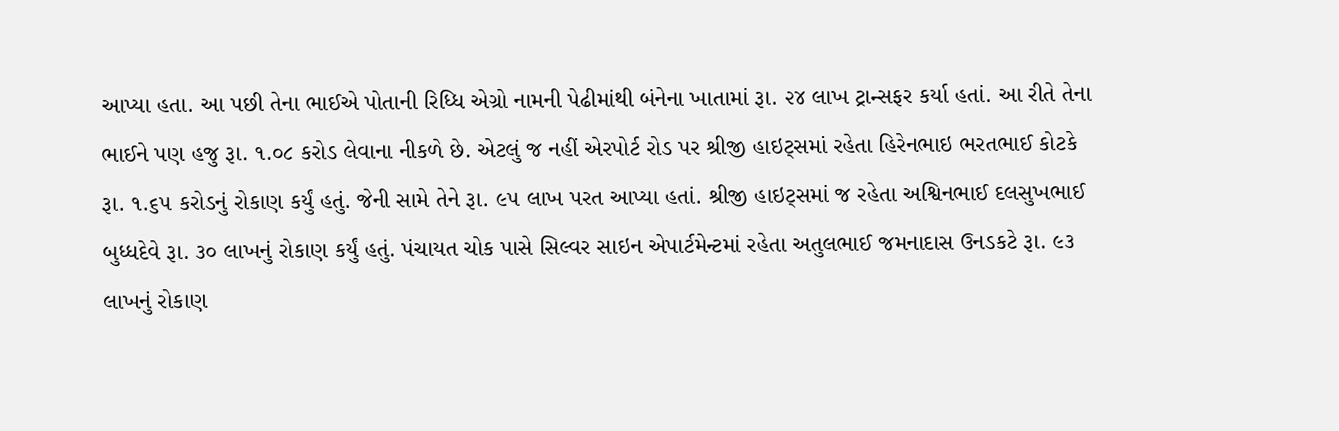આપ્યા હતા. આ પછી તેના ભાઈએ પોતાની રિધ્ધિ એગ્રો નામની પેઢીમાંથી બંનેના ખાતામાં રૂા. ૨૪ લાખ ટ્રાન્સફર કર્યા હતાં. આ રીતે તેના ભાઈને પણ હજુ રૂા. ૧.૦૮ કરોડ લેવાના નીકળે છે. એટલું જ નહીં એરપોર્ટ રોડ પર શ્રીજી હાઇટ્સમાં રહેતા હિરેનભાઇ ભરતભાઈ કોટકે રૂા. ૧.૬૫ કરોડનું રોકાણ કર્યું હતું. જેની સામે તેને રૂા. ૯૫ લાખ પરત આપ્યા હતાં. શ્રીજી હાઇટ્સમાં જ રહેતા અશ્વિનભાઈ દલસુખભાઈ બુધ્ધદેવે રૂા. ૩૦ લાખનું રોકાણ કર્યું હતું. પંચાયત ચોક પાસે સિલ્વર સાઇન એપાર્ટમેન્ટમાં રહેતા અતુલભાઈ જમનાદાસ ઉનડકટે રૂા. ૯૩ લાખનું રોકાણ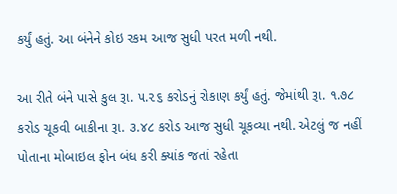કર્યું હતું. આ બંનેને કોઇ રકમ આજ સુધી પરત મળી નથી.

આ રીતે બંને પાસે કુલ રૂા. ૫.૨૬ કરોડનું રોકાણ કર્યું હતું. જેમાંથી રૂા. ૧.૭૮ કરોડ ચૂકવી બાકીના રૂા. ૩.૪૮ કરોડ આજ સુધી ચૂકવ્યા નથી. એટલું જ નહીં પોતાના મોબાઇલ ફોન બંધ કરી ક્યાંક જતાં રહેતા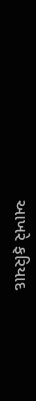આખરે ફરિયાદ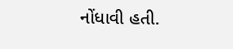નોંધાવી હતી.